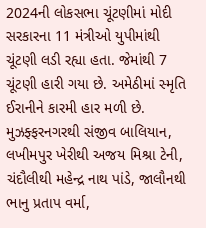2024ની લોકસભા ચૂંટણીમાં મોદી સરકારના 11 મંત્રીઓ યુપીમાંથી ચૂંટણી લડી રહ્યા હતા. જેમાંથી 7 ચૂંટણી હારી ગયા છે. અમેઠીમાં સ્મૃતિ ઈરાનીને કારમી હાર મળી છે. મુઝફ્ફરનગરથી સંજીવ બાલિયાન, લખીમપુર ખેરીથી અજય મિશ્રા ટેની, ચંદૌલીથી મહેન્દ્ર નાથ પાંડે, જાલૌનથી ભાનુ પ્રતાપ વર્મા,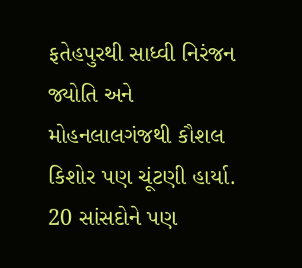ફતેહપુરથી સાધ્વી નિરંજન જ્યોતિ અને મોહનલાલગંજથી કૌશલ કિશોર પણ ચૂંટણી હાર્યા. 20 સાંસદોને પણ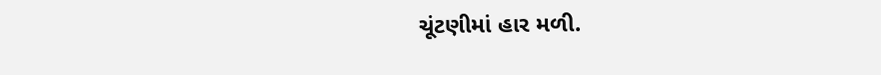ચૂંટણીમાં હાર મળી.